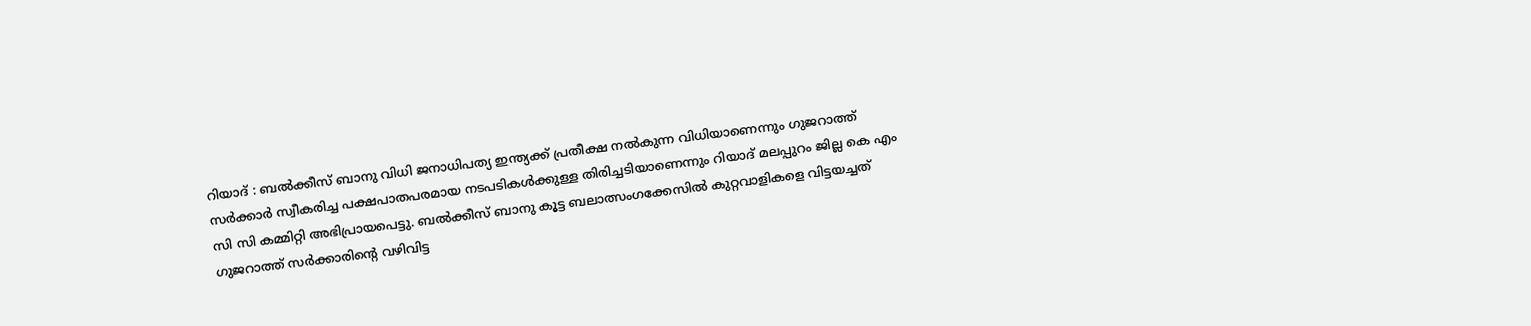റിയാദ് : ബൽക്കീസ് ബാനു വിധി ജനാധിപത്യ ഇന്ത്യക്ക് പ്രതീക്ഷ നൽകുന്ന വിധിയാണെന്നും ഗുജറാത്ത് സർക്കാർ സ്വീകരിച്ച പക്ഷപാതപരമായ നടപടികൾക്കുള്ള തിരിച്ചടിയാണെന്നും റിയാദ് മലപ്പുറം ജില്ല കെ എം സി സി കമ്മിറ്റി അഭിപ്രായപെട്ടു. ബൽക്കീസ് ബാനു കൂട്ട ബലാത്സംഗക്കേസിൽ കുറ്റവാളികളെ വിട്ടയച്ചത് ഗുജറാത്ത് സർക്കാരിന്റെ വഴിവിട്ട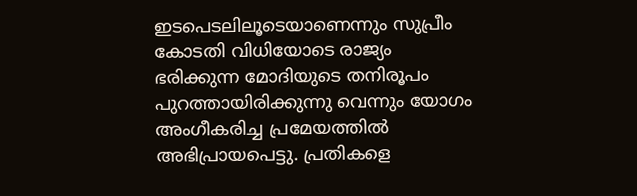ഇടപെടലിലൂടെയാണെന്നും സുപ്രീം കോടതി വിധിയോടെ രാജ്യം ഭരിക്കുന്ന മോദിയുടെ തനിരൂപം പുറത്തായിരിക്കുന്നു വെന്നും യോഗം അംഗീകരിച്ച പ്രമേയത്തിൽ അഭിപ്രായപെട്ടു. പ്രതികളെ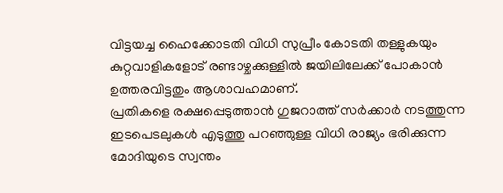വിട്ടയച്ച ഹൈക്കോടതി വിധി സുപ്രീം കോടതി തള്ളുകയും കുറ്റവാളികളോട് രണ്ടാഴ്ചക്കുള്ളിൽ ജയിലിലേക്ക് പോകാൻ ഉത്തരവിട്ടതും ആശാവഹമാണ്.
പ്രതികളെ രക്ഷപ്പെടുത്താൻ ഗുജറാത്ത് സർക്കാർ നടത്തുന്ന ഇടപെടലുകൾ എടുത്തു പറഞ്ഞുള്ള വിധി രാജ്യം ഭരിക്കുന്ന മോദിയുടെ സ്വന്തം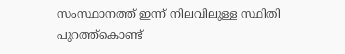സംസ്ഥാനത്ത് ഇന്ന് നിലവിലുള്ള സ്ഥിതി പുറത്ത്കൊണ്ട്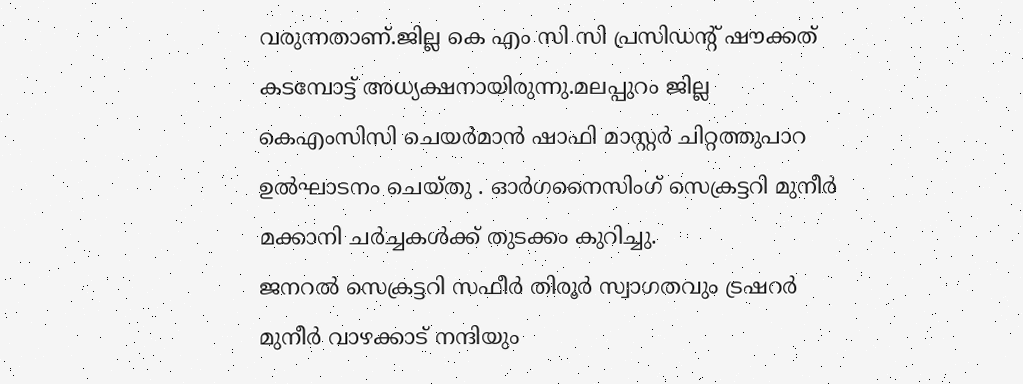വരുന്നതാണ്.ജില്ല കെ എം സി സി പ്രസിഡന്റ് ഷൗക്കത് കടമ്പോട്ട് അധ്യക്ഷനായിരുന്നു.മലപ്പുറം ജില്ല കെഎംസിസി ചെയർമാൻ ഷാഫി മാസ്റ്റർ ചിറ്റത്തുപാറ ഉൽഘാടനം ചെയ്തു . ഓർഗനൈസിംഗ് സെക്രട്ടറി മുനീർ മക്കാനി ചർച്ചകൾക്ക് തുടക്കം കുറിച്ചു.
ജനറൽ സെക്രട്ടറി സഫീർ തിരൂർ സ്വാഗതവും ട്രഷറർ മുനീർ വാഴക്കാട് നന്ദിയും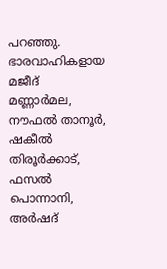പറഞ്ഞു. ഭാരവാഹികളായ മജീദ് മണ്ണാർമല, നൗഫൽ താനൂർ, ഷകീൽ തിരൂർക്കാട്, ഫസൽ പൊന്നാനി, അർഷദ്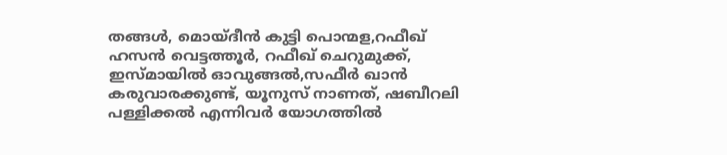തങ്ങൾ, മൊയ്ദീൻ കുട്ടി പൊന്മള,റഫീഖ് ഹസൻ വെട്ടത്തൂർ, റഫീഖ് ചെറുമുക്ക്, ഇസ്മായിൽ ഓവുങ്ങൽ,സഫീർ ഖാൻ കരുവാരക്കുണ്ട്, യൂനുസ് നാണത്, ഷബീറലി പള്ളിക്കൽ എന്നിവർ യോഗത്തിൽ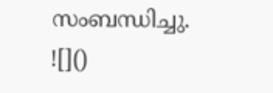സംബന്ധിച്ചു.
![]()